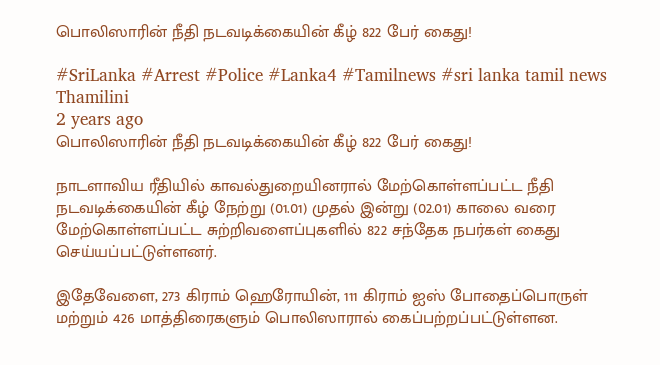பொலிஸாரின் நீதி நடவடிக்கையின் கீழ் 822 பேர் கைது!

#SriLanka #Arrest #Police #Lanka4 #Tamilnews #sri lanka tamil news
Thamilini
2 years ago
பொலிஸாரின் நீதி நடவடிக்கையின் கீழ் 822 பேர் கைது!

நாடளாவிய ரீதியில் காவல்துறையினரால் மேற்கொள்ளப்பட்ட நீதி நடவடிக்கையின் கீழ் நேற்று (01.01) முதல் இன்று (02.01) காலை வரை மேற்கொள்ளப்பட்ட சுற்றிவளைப்புகளில் 822 சந்தேக நபர்கள் கைது செய்யப்பட்டுள்ளனர்.

இதேவேளை, 273 கிராம் ஹெரோயின், 111 கிராம் ஐஸ் போதைப்பொருள் மற்றும் 426 மாத்திரைகளும் பொலிஸாரால் கைப்பற்றப்பட்டுள்ளன.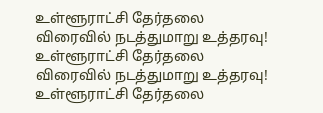உள்ளூராட்சி தேர்தலை விரைவில் நடத்துமாறு உத்தரவு!
உள்ளூராட்சி தேர்தலை விரைவில் நடத்துமாறு உத்தரவு!
உள்ளூராட்சி தேர்தலை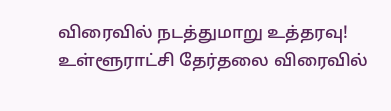விரைவில் நடத்துமாறு உத்தரவு!
உள்ளூராட்சி தேர்தலை விரைவில்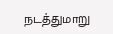நடத்துமாறு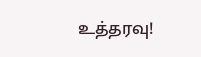உத்தரவு!